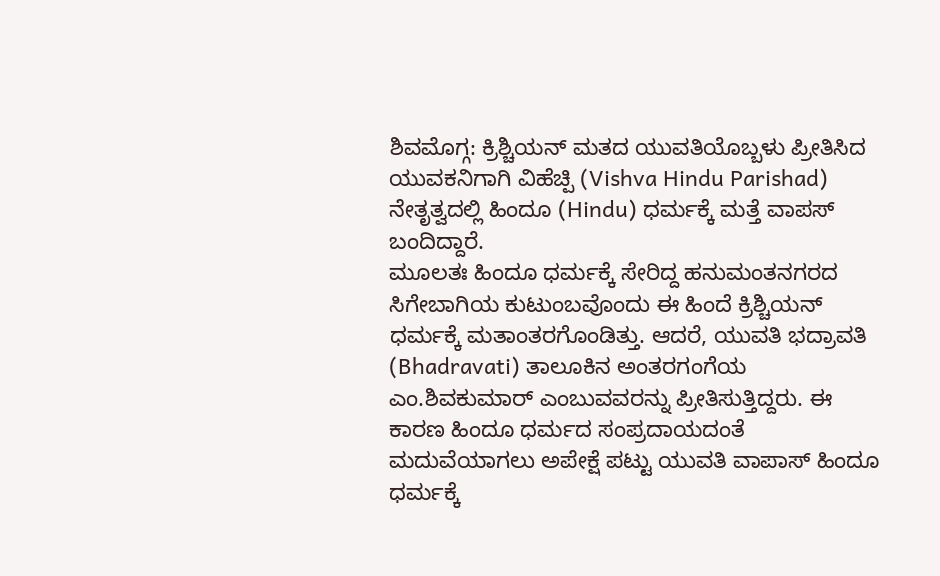ಶಿವಮೊಗ್ಗ: ಕ್ರಿಶ್ಚಿಯನ್ ಮತದ ಯುವತಿಯೊಬ್ಬಳು ಪ್ರೀತಿಸಿದ ಯುವಕನಿಗಾಗಿ ವಿಹೆಚ್ಪಿ (Vishva Hindu Parishad) ನೇತೃತ್ವದಲ್ಲಿ ಹಿಂದೂ (Hindu) ಧರ್ಮಕ್ಕೆ ಮತ್ತೆ ವಾಪಸ್ ಬಂದಿದ್ದಾರೆ.
ಮೂಲತಃ ಹಿಂದೂ ಧರ್ಮಕ್ಕೆ ಸೇರಿದ್ದ ಹನುಮಂತನಗರದ ಸಿಗೇಬಾಗಿಯ ಕುಟುಂಬವೊಂದು ಈ ಹಿಂದೆ ಕ್ರಿಶ್ಚಿಯನ್ ಧರ್ಮಕ್ಕೆ ಮತಾಂತರಗೊಂಡಿತ್ತು. ಆದರೆ, ಯುವತಿ ಭದ್ರಾವತಿ (Bhadravati) ತಾಲೂಕಿನ ಅಂತರಗಂಗೆಯ ಎಂ.ಶಿವಕುಮಾರ್ ಎಂಬುವವರನ್ನು ಪ್ರೀತಿಸುತ್ತಿದ್ದರು. ಈ ಕಾರಣ ಹಿಂದೂ ಧರ್ಮದ ಸಂಪ್ರದಾಯದಂತೆ ಮದುವೆಯಾಗಲು ಅಪೇಕ್ಷೆ ಪಟ್ಟು ಯುವತಿ ವಾಪಾಸ್ ಹಿಂದೂ ಧರ್ಮಕ್ಕೆ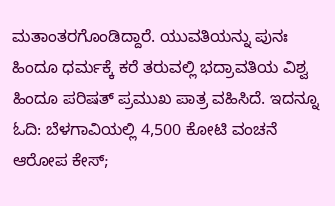ಮತಾಂತರಗೊಂಡಿದ್ದಾರೆ. ಯುವತಿಯನ್ನು ಪುನಃ ಹಿಂದೂ ಧರ್ಮಕ್ಕೆ ಕರೆ ತರುವಲ್ಲಿ ಭದ್ರಾವತಿಯ ವಿಶ್ವ ಹಿಂದೂ ಪರಿಷತ್ ಪ್ರಮುಖ ಪಾತ್ರ ವಹಿಸಿದೆ. ಇದನ್ನೂ ಓದಿ: ಬೆಳಗಾವಿಯಲ್ಲಿ 4,500 ಕೋಟಿ ವಂಚನೆ ಆರೋಪ ಕೇಸ್;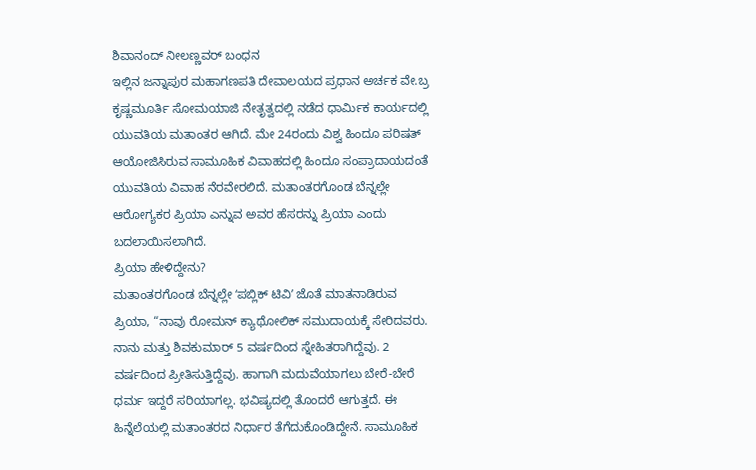ಶಿವಾನಂದ್ ನೀಲಣ್ಣವರ್ ಬಂಧನ
ಇಲ್ಲಿನ ಜನ್ನಾಪುರ ಮಹಾಗಣಪತಿ ದೇವಾಲಯದ ಪ್ರಧಾನ ಅರ್ಚಕ ವೇ.ಬ್ರ ಕೃಷ್ಣಮೂರ್ತಿ ಸೋಮಯಾಜಿ ನೇತೃತ್ವದಲ್ಲಿ ನಡೆದ ಧಾರ್ಮಿಕ ಕಾರ್ಯದಲ್ಲಿ ಯುವತಿಯ ಮತಾಂತರ ಆಗಿದೆ. ಮೇ 24ರಂದು ವಿಶ್ವ ಹಿಂದೂ ಪರಿಷತ್ ಆಯೋಜಿಸಿರುವ ಸಾಮೂಹಿಕ ವಿವಾಹದಲ್ಲಿ ಹಿಂದೂ ಸಂಪ್ರಾದಾಯದಂತೆ ಯುವತಿಯ ವಿವಾಹ ನೆರವೇರಲಿದೆ. ಮತಾಂತರಗೊಂಡ ಬೆನ್ನಲ್ಲೇ ಆರೋಗ್ಯಕರ ಪ್ರಿಯಾ ಎನ್ನುವ ಅವರ ಹೆಸರನ್ನು ಪ್ರಿಯಾ ಎಂದು ಬದಲಾಯಿಸಲಾಗಿದೆ.
ಪ್ರಿಯಾ ಹೇಳಿದ್ದೇನು?
ಮತಾಂತರಗೊಂಡ ಬೆನ್ನಲ್ಲೇ ʻಪಬ್ಲಿಕ್ ಟಿವಿʼ ಜೊತೆ ಮಾತನಾಡಿರುವ ಪ್ರಿಯಾ, “ನಾವು ರೋಮನ್ ಕ್ಯಾಥೋಲಿಕ್ ಸಮುದಾಯಕ್ಕೆ ಸೇರಿದವರು. ನಾನು ಮತ್ತು ಶಿವಕುಮಾರ್ 5 ವರ್ಷದಿಂದ ಸ್ನೇಹಿತರಾಗಿದ್ದೆವು. 2 ವರ್ಷದಿಂದ ಪ್ರೀತಿಸುತ್ತಿದ್ದೆವು. ಹಾಗಾಗಿ ಮದುವೆಯಾಗಲು ಬೇರೆ-ಬೇರೆ ಧರ್ಮ ಇದ್ದರೆ ಸರಿಯಾಗಲ್ಲ. ಭವಿಷ್ಯದಲ್ಲಿ ತೊಂದರೆ ಆಗುತ್ತದೆ. ಈ ಹಿನ್ನೆಲೆಯಲ್ಲಿ ಮತಾಂತರದ ನಿರ್ಧಾರ ತೆಗೆದುಕೊಂಡಿದ್ದೇನೆ. ಸಾಮೂಹಿಕ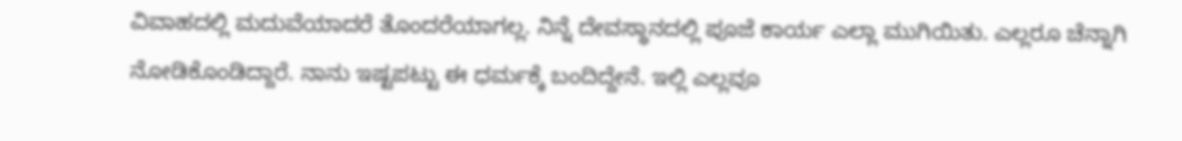ವಿವಾಹದಲ್ಲಿ ಮದುವೆಯಾದರೆ ತೊಂದರೆಯಾಗಲ್ಲ. ನಿನ್ನೆ ದೇವಸ್ಥಾನದಲ್ಲಿ ಪೂಜೆ ಕಾರ್ಯ ಎಲ್ಲಾ ಮುಗಿಯಿತು. ಎಲ್ಲರೂ ಚೆನ್ನಾಗಿ ನೋಡಿಕೊಂಡಿದ್ದಾರೆ. ನಾನು ಇಷ್ಟಪಟ್ಟು ಈ ಧರ್ಮಕ್ಕೆ ಬಂದಿದ್ದೇನೆ. ಇಲ್ಲಿ ಎಲ್ಲವೂ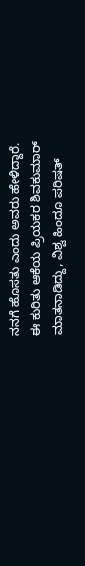ನನಗೆ ಹೊಸತು ಎಂದು ಅವರು ಹೇಳಿದ್ದಾರೆ.
ಈ ಕುರಿತು ಆಕೆಯ ಪ್ರಿಯಕರ ಶಿವಕುಮಾರ್ ಮಾತನಾಡಿದ್ದು, ವಿಶ್ವ ಹಿಂದೂ ಪರಿಷತ್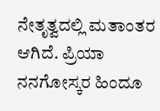ನೇತೃತ್ವದಲ್ಲಿ ಮತಾಂತರ ಆಗಿದೆ. ಪ್ರಿಯಾ ನನಗೋಸ್ಕರ ಹಿಂದೂ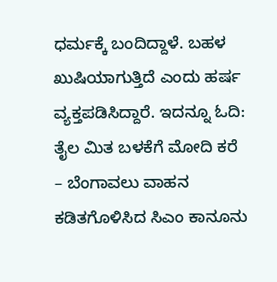ಧರ್ಮಕ್ಕೆ ಬಂದಿದ್ದಾಳೆ. ಬಹಳ ಖುಷಿಯಾಗುತ್ತಿದೆ ಎಂದು ಹರ್ಷ ವ್ಯಕ್ತಪಡಿಸಿದ್ದಾರೆ. ಇದನ್ನೂ ಓದಿ: ತೈಲ ಮಿತ ಬಳಕೆಗೆ ಮೋದಿ ಕರೆ – ಬೆಂಗಾವಲು ವಾಹನ ಕಡಿತಗೊಳಿಸಿದ ಸಿಎಂ ಕಾನೂನು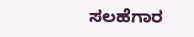ಸಲಹೆಗಾರ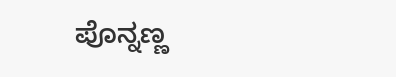ಪೊನ್ನಣ್ಣ